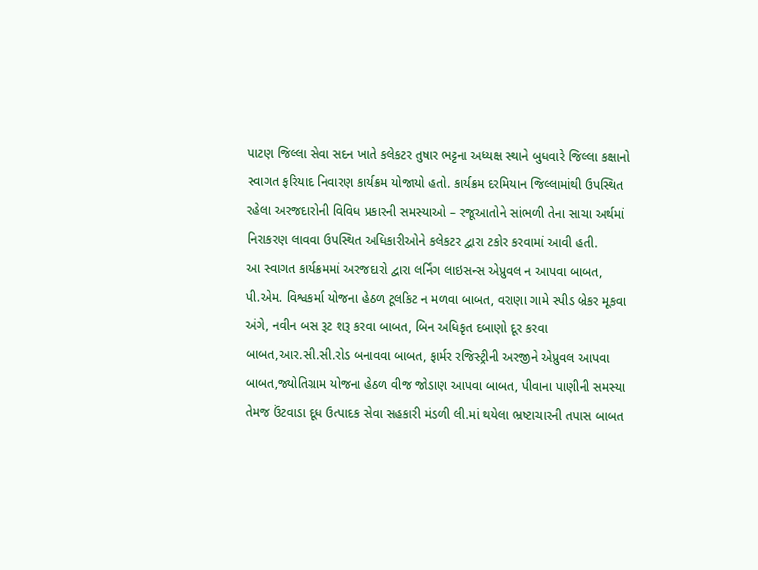પાટણ જિલ્લા સેવા સદન ખાતે કલેકટર તુષાર ભટ્ટના અધ્યક્ષ સ્થાને બુધવારે જિલ્લા કક્ષાનો સ્વાગત ફરિયાદ નિવારણ કાર્યક્રમ યોજાયો હતો. કાર્યક્રમ દરમિયાન જિલ્લામાંથી ઉપસ્થિત રહેલા અરજદારોની વિવિધ પ્રકારની સમસ્યાઓ – રજૂઆતોને સાંભળી તેના સાચા અર્થમાં નિરાકરણ લાવવા ઉપસ્થિત અધિકારીઓને કલેકટર દ્વારા ટકોર કરવામાં આવી હતી.
આ સ્વાગત કાર્યક્રમમાં અરજદારો દ્વારા લર્નિંગ લાઇસન્સ એપ્રુવલ ન આપવા બાબત, પી.એમ. વિશ્વકર્મા યોજના હેઠળ ટૂલકિટ ન મળવા બાબત, વરાણા ગામે સ્પીડ બ્રેકર મૂકવા અંગે, નવીન બસ રૂટ શરૂ કરવા બાબત, બિન અધિકૃત દબાણો દૂર કરવા બાબત,આર.સી.સી.રોડ બનાવવા બાબત, ફાર્મર રજિસ્ટ્રીની અરજીને એપ્રુવલ આપવા બાબત,જ્યોતિગ્રામ યોજના હેઠળ વીજ જોડાણ આપવા બાબત, પીવાના પાણીની સમસ્યા તેમજ ઉંટવાડા દૂધ ઉત્પાદક સેવા સહકારી મંડળી લી.માં થયેલા ભ્રષ્ટાચારની તપાસ બાબત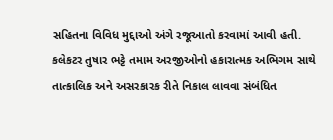સહિતના વિવિધ મુદ્દાઓ અંગે રજૂઆતો કરવામાં આવી હતી.
કલેકટર તુષાર ભટ્ટે તમામ અરજીઓનો હકારાત્મક અભિગમ સાથે તાત્કાલિક અને અસરકારક રીતે નિકાલ લાવવા સંબંધિત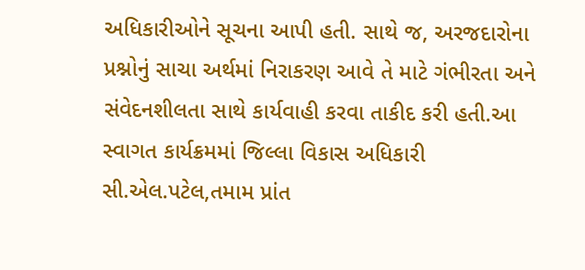અધિકારીઓને સૂચના આપી હતી. સાથે જ, અરજદારોના પ્રશ્નોનું સાચા અર્થમાં નિરાકરણ આવે તે માટે ગંભીરતા અને સંવેદનશીલતા સાથે કાર્યવાહી કરવા તાકીદ કરી હતી.આ સ્વાગત કાર્યક્રમમાં જિલ્લા વિકાસ અધિકારી સી.એલ.પટેલ,તમામ પ્રાંત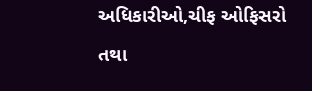અધિકારીઓ,ચીફ ઓફિસરો તથા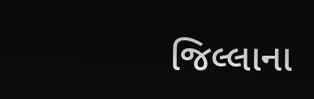જિલ્લાના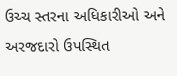ઉચ્ચ સ્તરના અધિકારીઓ અને અરજદારો ઉપસ્થિત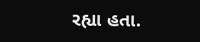રહ્યા હતા.